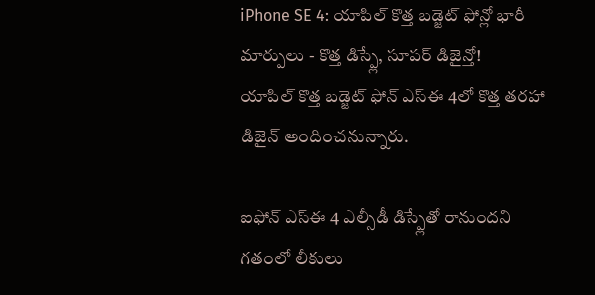iPhone SE 4: యాపిల్ కొత్త బడ్జెట్ ఫోన్లో భారీ మార్పులు - కొత్త డిస్ప్లే, సూపర్ డిజైన్తో!
యాపిల్ కొత్త బడ్జెట్ ఫోన్ ఎస్ఈ 4లో కొత్త తరహా డిజైన్ అందించనున్నారు.

ఐఫోన్ ఎస్ఈ 4 ఎల్సీడీ డిస్ప్లేతో రానుందని గతంలో లీకులు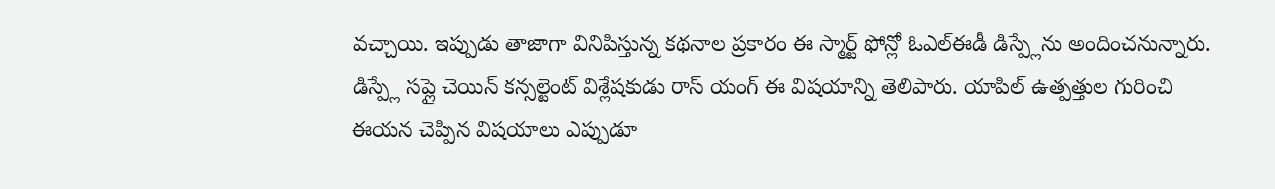వచ్చాయి. ఇప్పుడు తాజాగా వినిపిస్తున్న కథనాల ప్రకారం ఈ స్మార్ట్ ఫోన్లో ఓఎల్ఈడీ డిస్ప్లేను అందించనున్నారు. డిస్ప్లే సప్లై చెయిన్ కన్సల్టెంట్ విశ్లేషకుడు రాస్ యంగ్ ఈ విషయాన్ని తెలిపారు. యాపిల్ ఉత్పత్తుల గురించి ఈయన చెప్పిన విషయాలు ఎప్పుడూ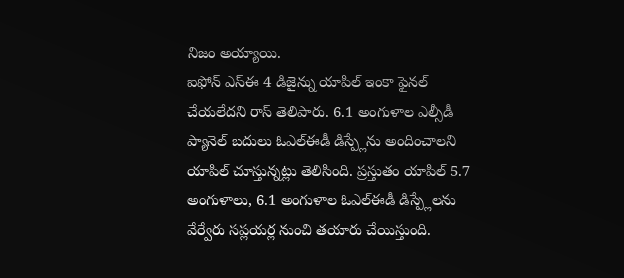నిజం అయ్యాయి.
ఐఫోన్ ఎస్ఈ 4 డిజైన్ను యాపిల్ ఇంకా ఫైనల్ చేయలేదని రాస్ తెలిపారు. 6.1 అంగుళాల ఎల్సీడీ ప్యానెల్ బదులు ఓఎల్ఈడీ డిస్ప్లేను అందించాలని యాపిల్ చూస్తున్నట్లు తెలిసింది. ప్రస్తుతం యాపిల్ 5.7 అంగుళాలు, 6.1 అంగుళాల ఓఎల్ఈడీ డిస్ప్లేలను వేర్వేరు సప్లయర్ల నుంచి తయారు చేయిస్తుంది.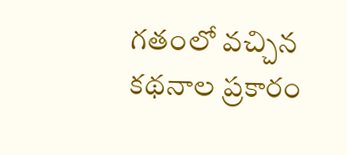గతంలో వచ్చిన కథనాల ప్రకారం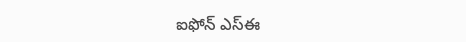ఐఫోన్ ఎస్ఈ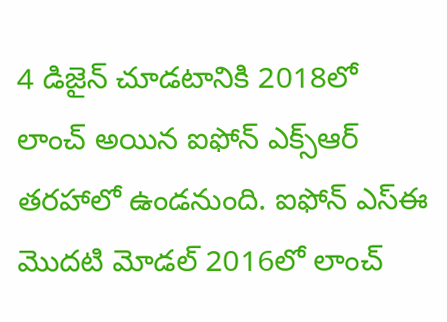4 డిజైన్ చూడటానికి 2018లో లాంచ్ అయిన ఐఫోన్ ఎక్స్ఆర్ తరహాలో ఉండనుంది. ఐఫోన్ ఎస్ఈ మొదటి మోడల్ 2016లో లాంచ్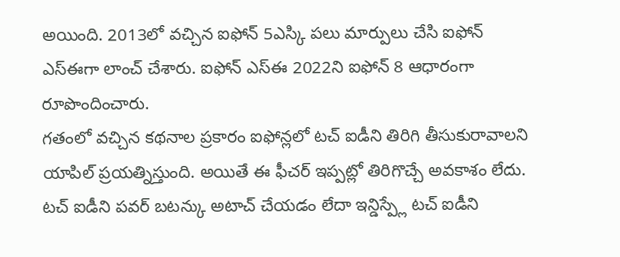అయింది. 2013లో వచ్చిన ఐఫోన్ 5ఎస్కి పలు మార్పులు చేసి ఐఫోన్ ఎస్ఈగా లాంచ్ చేశారు. ఐఫోన్ ఎస్ఈ 2022ని ఐఫోన్ 8 ఆధారంగా రూపొందించారు.
గతంలో వచ్చిన కథనాల ప్రకారం ఐఫోన్లలో టచ్ ఐడీని తిరిగి తీసుకురావాలని యాపిల్ ప్రయత్నిస్తుంది. అయితే ఈ ఫీచర్ ఇప్పట్లో తిరిగొచ్చే అవకాశం లేదు. టచ్ ఐడీని పవర్ బటన్కు అటాచ్ చేయడం లేదా ఇన్డిస్ప్లే టచ్ ఐడీని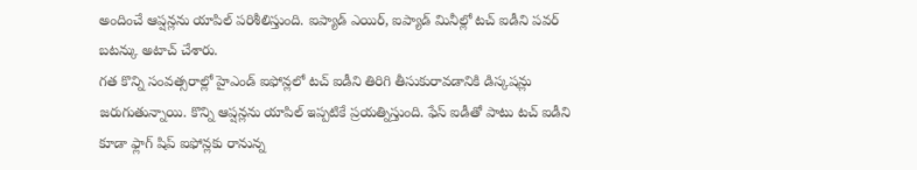అందించే ఆప్షన్లను యాపిల్ పరిశీలిస్తుంది. ఐప్యాడ్ ఎయిర్, ఐప్యాడ్ మినీల్లో టచ్ ఐడీని పవర్ బటన్కు అటాచ్ చేశారు.
గత కొన్ని సంవత్సరాల్లో హైఎండ్ ఐఫోన్లలో టచ్ ఐడీని తిరిగి తీసుకురావడానికి డిస్కషన్లు జరుగుతున్నాయి. కొన్ని ఆప్షన్లను యాపిల్ ఇప్పటికే ప్రయత్నిస్తుంది. ఫేస్ ఐడీతో పాటు టచ్ ఐడీని కూడా ఫ్లాగ్ షిప్ ఐఫోన్లకు రానున్న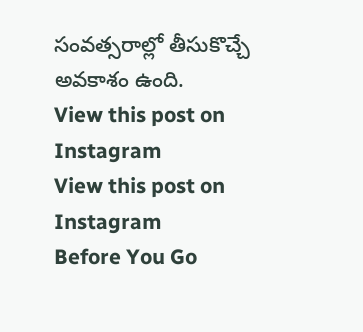సంవత్సరాల్లో తీసుకొచ్చే అవకాశం ఉంది.
View this post on Instagram
View this post on Instagram
Before You Go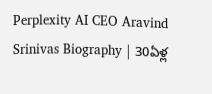Perplexity AI CEO Aravind Srinivas Biography | 30ఏళ్ల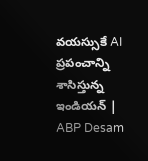వయస్సుకే AI ప్రపంచాన్ని శాసిస్తున్న ఇండియన్ | ABP Desam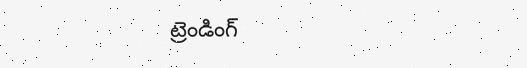ట్రెండింగ్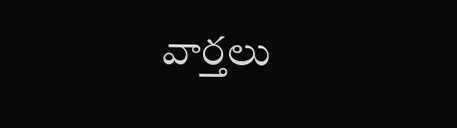వార్తలు